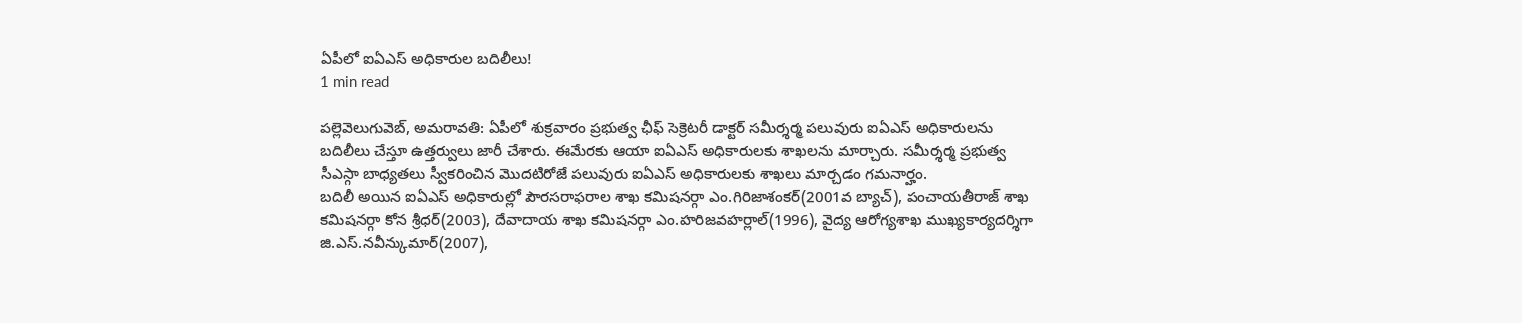ఏపీలో ఐఏఎస్ అధికారుల బదిలీలు!
1 min read

పల్లెవెలుగువెబ్, అమరావతి: ఏపీలో శుక్రవారం ప్రభుత్వ ఛీఫ్ సెక్రెటరీ డాక్టర్ సమీర్శర్మ పలువురు ఐఏఎస్ అధికారులను బదిలీలు చేస్తూ ఉత్తర్వులు జారీ చేశారు. ఈమేరకు ఆయా ఐఏఎస్ అధికారులకు శాఖలను మార్చారు. సమీర్శర్మ ప్రభుత్వ సీఎస్గా బాధ్యతలు స్వీకరించిన మొదటిరోజే పలువురు ఐఏఎస్ అధికారులకు శాఖలు మార్చడం గమనార్హం.
బదిలీ అయిన ఐఏఎస్ అధికారుల్లో పౌరసరాఫరాల శాఖ కమిషనర్గా ఎం.గిరిజాశంకర్(2001వ బ్యాచ్), పంచాయతీరాజ్ శాఖ కమిషనర్గా కోన శ్రీధర్(2003), దేవాదాయ శాఖ కమిషనర్గా ఎం.హరిజవహర్లాల్(1996), వైద్య ఆరోగ్యశాఖ ముఖ్యకార్యదర్శిగా జి.ఎస్.నవీన్కుమార్(2007),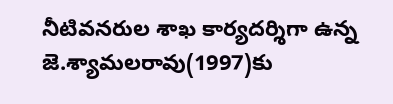నీటివనరుల శాఖ కార్యదర్శిగా ఉన్న జె.శ్యామలరావు(1997)కు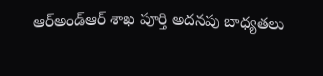ఆర్అండ్ఆర్ శాఖ పూర్తి అదనపు బాధ్యతలు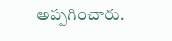అప్పగించారు.